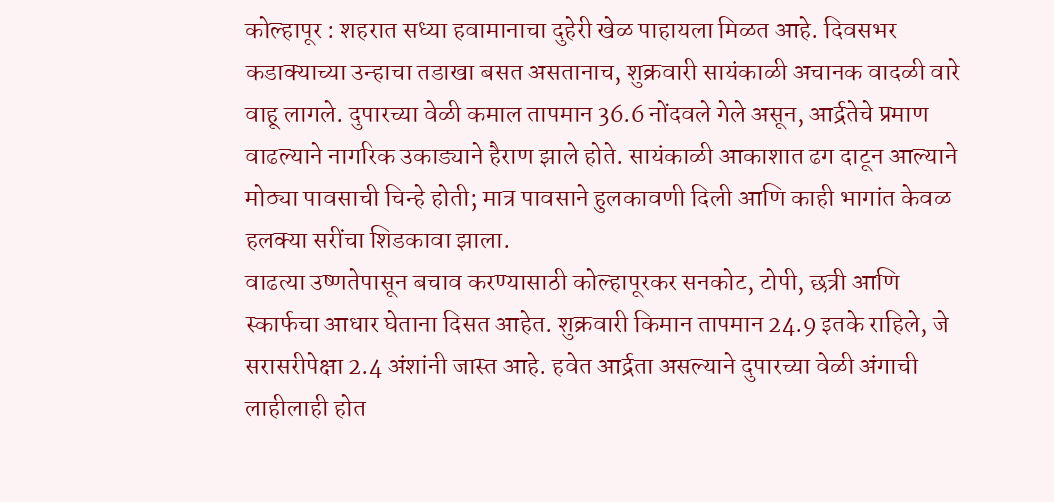कोल्हापूर : शहरात सध्या हवामानाचा दुहेरी खेळ पाहायला मिळत आहे. दिवसभर कडाक्याच्या उन्हाचा तडाखा बसत असतानाच, शुक्रवारी सायंकाळी अचानक वादळी वारे वाहू लागले. दुपारच्या वेळी कमाल तापमान 36.6 नोंदवले गेले असून, आर्द्रतेचे प्रमाण वाढल्याने नागरिक उकाड्याने हैराण झाले होते. सायंकाळी आकाशात ढग दाटून आल्याने मोठ्या पावसाची चिन्हे होती; मात्र पावसाने हुलकावणी दिली आणि काही भागांत केवळ हलक्या सरींचा शिडकावा झाला.
वाढत्या उष्णतेपासून बचाव करण्यासाठी कोल्हापूरकर सनकोट, टोपी, छत्री आणि स्कार्फचा आधार घेताना दिसत आहेत. शुक्रवारी किमान तापमान 24.9 इतके राहिले, जे सरासरीपेक्षा 2.4 अंशांनी जास्त आहे. हवेत आर्द्रता असल्याने दुपारच्या वेळी अंगाची लाहीलाही होत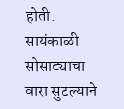होती. सायंकाळी सोसाट्याचा वारा सुटल्याने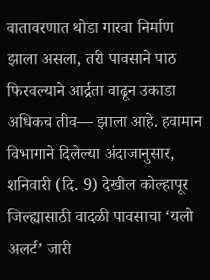वातावरणात थोडा गारवा निर्माण झाला असला, तरी पावसाने पाठ फिरवल्याने आर्द्रता वाढून उकाडा अधिकच तीव— झाला आहे. हवामान विभागाने दिलेल्या अंदाजानुसार, शनिवारी (दि. 9) देखील कोल्हापूर जिल्ह्यासाठी वादळी पावसाचा ‘यलो अलर्ट’ जारी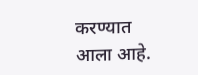करण्यात आला आहे.